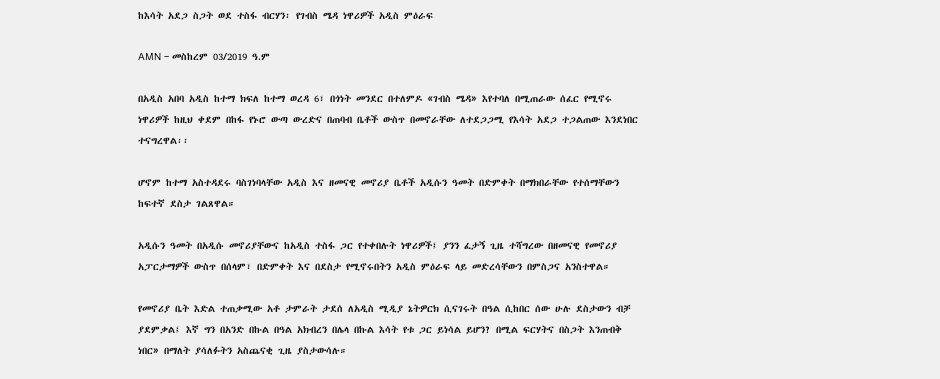ከእሳት አደጋ ስጋት ወደ ተስፋ ብርሃን፡ የገብስ ሜዳ ነዋሪዎች አዲስ ምዕራፍ

AMN – መስከረም 03/2019 ዓ.ም

በአዲስ አበባ አዲስ ከተማ ክፍለ ከተማ ወረዳ 6፣ በጎነት መንደር በተለምዶ «ገብስ ሜዳ» እየተባለ በሚጠራው ሰፈር የሚኖሩ ነዋሪዎች ከዚህ ቀደም በከፋ የኑሮ ውጣ ውረድና በጠባብ ቤቶች ውስጥ በመኖራቸው ለተደጋጋሚ የእሳት አደጋ ተጋልጠው እንደነበር ተናግረዋል፡፡

ሆኖም ከተማ አስተዳደሩ ባስገነባላቸው አዲስ እና ዘመናዊ መኖሪያ ቤቶች አዲሱን ዓመት በድምቀት በማክበራቸው የተሰማቸውን ከፍተኛ ደስታ ገልጸዋል።

አዲሱን ዓመት በአዲሱ መኖሪያቸውና ከአዲስ ተስፋ ጋር የተቀበሉት ነዋሪዎች፤ ያንን ፈታኝ ጊዜ ተሻግረው በዘመናዊ የመኖሪያ አፓርታማዎች ውስጥ በሰላም፣ በድምቀት እና በደስታ የሚኖሩበትን አዲስ ምዕራፍ ላይ መድረሳቸውን በምስጋና አንስተዋል።

የመኖሪያ ቤት እድል ተጠቃሚው አቶ ታምራት ታደሰ ለአዲስ ሚዲያ ኔትዎርክ ሲናገሩት በዓል ሲከበር ሰው ሁሉ ደስታውን ብቻ ያደምቃል፤ እኛ ግን በአንድ በኩል በዓል አክብረን በሌላ በኩል እሳት የቱ ጋር ይነሳል ይሆን? በሚል ፍርሃትና በስጋት እንጠብቅ ነበር» በማለት ያሳለፉትን አስጨናቂ ጊዜ ያስታውሳሉ።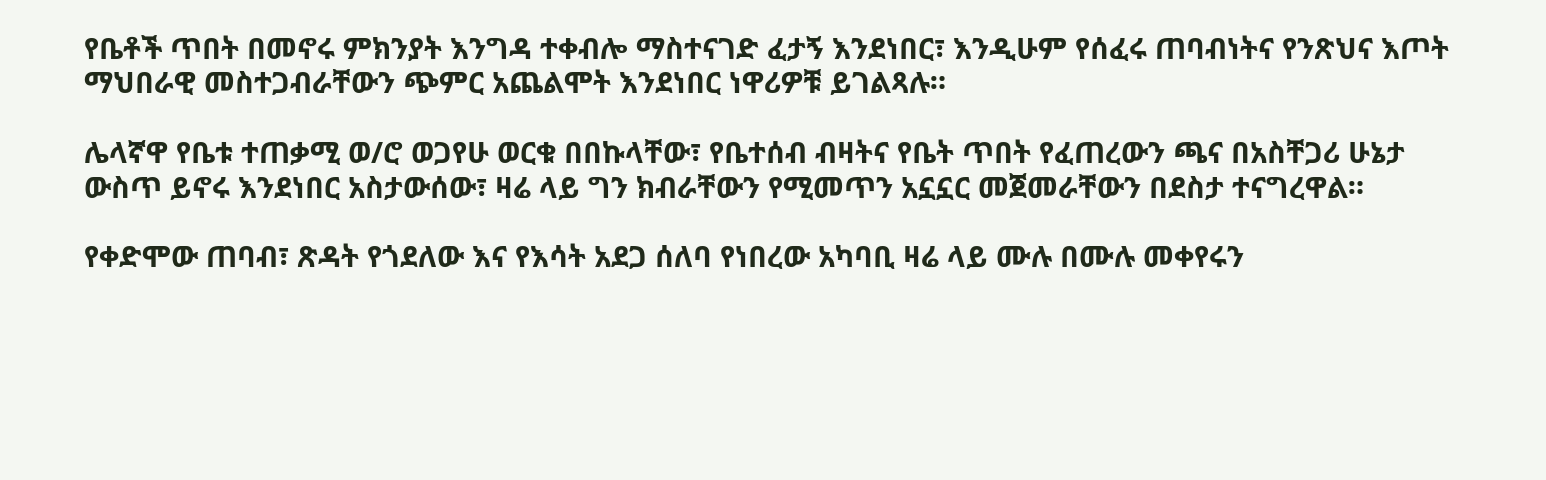የቤቶች ጥበት በመኖሩ ምክንያት እንግዳ ተቀብሎ ማስተናገድ ፈታኝ እንደነበር፣ እንዲሁም የሰፈሩ ጠባብነትና የንጽህና እጦት ማህበራዊ መስተጋብራቸውን ጭምር አጨልሞት እንደነበር ነዋሪዎቹ ይገልጻሉ።

ሌላኛዋ የቤቱ ተጠቃሚ ወ/ሮ ወጋየሁ ወርቁ በበኩላቸው፣ የቤተሰብ ብዛትና የቤት ጥበት የፈጠረውን ጫና በአስቸጋሪ ሁኔታ ውስጥ ይኖሩ እንደነበር አስታውሰው፣ ዛሬ ላይ ግን ክብራቸውን የሚመጥን አኗኗር መጀመራቸውን በደስታ ተናግረዋል።

የቀድሞው ጠባብ፣ ጽዳት የጎደለው እና የእሳት አደጋ ሰለባ የነበረው አካባቢ ዛሬ ላይ ሙሉ በሙሉ መቀየሩን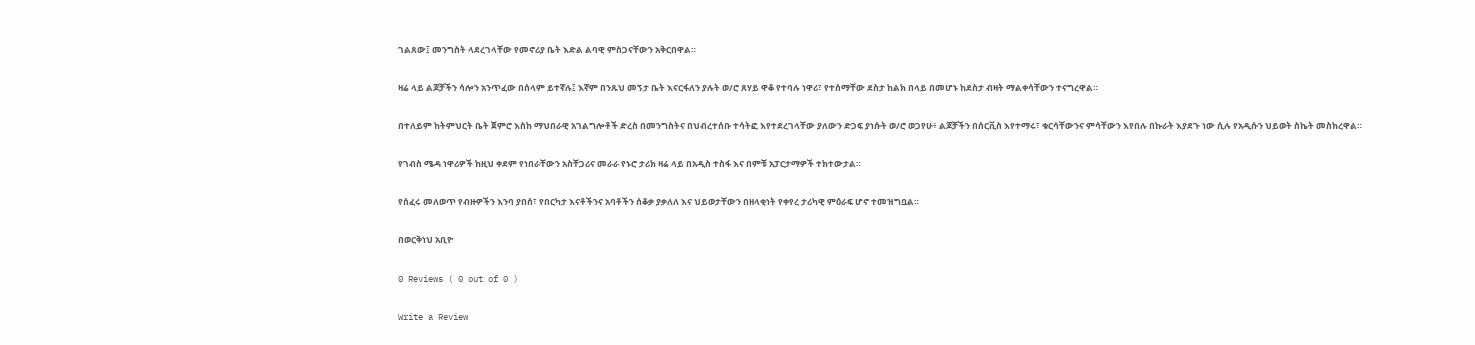ገልጸው፤ መንግስት ላደረገላቸው የመኖሪያ ቤት እድል ልባዊ ምስጋናቸውን አቅርበዋል።

ዛሬ ላይ ልጆቻችን ሳሎን አንጥፈው በሰላም ይተኛሉ፤ እኛም በንጹህ መኝታ ቤት እናርፋለን ያሉት ወ/ሮ ጸሃይ ዋቆ የተባሉ ነዋሪ፣ የተሰማቸው ደስታ ከልክ በላይ በመሆኑ ከደስታ ብዛት ማልቀሳቸውን ተናግረዋል።

በተለይም ከትምህርት ቤት ጀምሮ እስከ ማህበራዊ አገልግሎቶች ድረስ በመንግስትና በህብረተሰቡ ተሳትፎ እየተደረገላቸው ያለውን ድጋፍ ያነሱት ወ/ሮ ወጋየሁ፥ ልጆቻችን በሰርቪስ እየተማሩ፣ ቁርሳቸውንና ምሳቸውን እየበሉ በኩራት እያደጉ ነው ሲሉ የአዲሱን ህይወት ስኬት መስክረዋል።

የገብስ ሜዳ ነዋሪዎች ከዚህ ቀደም የነበራቸውን አስቸጋሪና መራራ የኑሮ ታሪክ ዛሬ ላይ በአዲስ ተስፋ እና በምቹ አፓርታማዎች ተክተውታል።

የሰፈሩ መለወጥ የብዙዎችን እንባ ያበሰ፣ የበርካታ እናቶችንና አባቶችን ሰቆቃ ያቃለለ እና ህይወታቸውን በዘላቂነት የቀየረ ታሪካዊ ምዕራፍ ሆኖ ተመዝግቧል።

በወርቅነህ አቢዮ

0 Reviews ( 0 out of 0 )

Write a Review